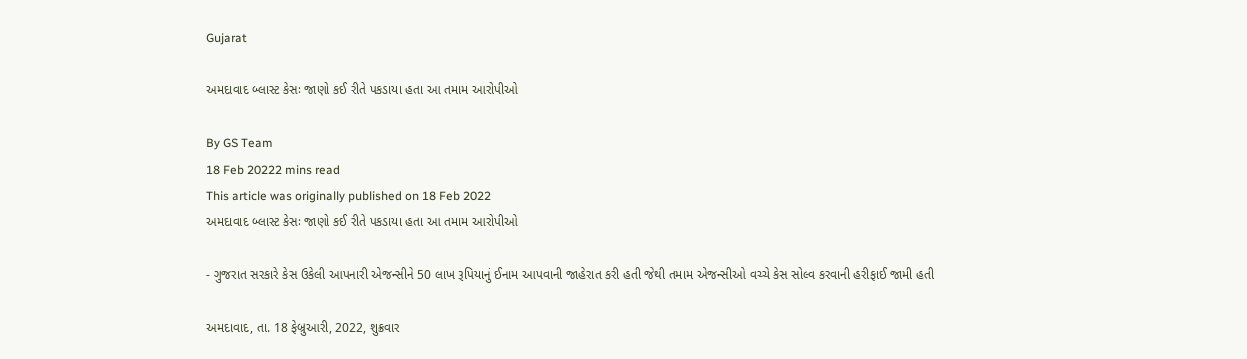Gujarat

અમદાવાદ બ્લાસ્ટ કેસઃ જાણો કઈ રીતે પકડાયા હતા આ તમામ આરોપીઓ

By GS Team
18 Feb 20222 mins read
This article was originally published on 18 Feb 2022
અમદાવાદ બ્લાસ્ટ કેસઃ જાણો કઈ રીતે પકડાયા હતા આ તમામ આરોપીઓ

- ગુજરાત સરકારે કેસ ઉકેલી આપનારી એજન્સીને 50 લાખ રૂપિયાનું ઈનામ આપવાની જાહેરાત કરી હતી જેથી તમામ એજન્સીઓ વચ્ચે કેસ સોલ્વ કરવાની હરીફાઈ જામી હતી

અમદાવાદ, તા. 18 ફેબ્રુઆરી, 2022, શુક્રવાર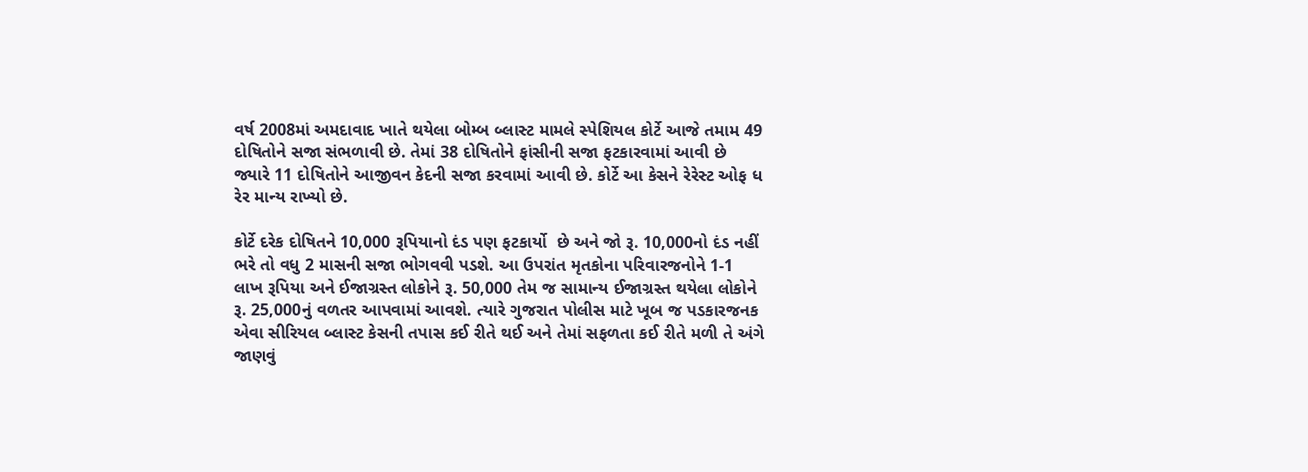વર્ષ 2008માં અમદાવાદ ખાતે થયેલા બોમ્બ બ્લાસ્ટ મામલે સ્પેશિયલ કોર્ટે આજે તમામ 49 દોષિતોને સજા સંભળાવી છે. તેમાં 38 દોષિતોને ફાંસીની સજા ફટકારવામાં આવી છે જ્યારે 11 દોષિતોને આજીવન કેદની સજા કરવામાં આવી છે. કોર્ટે આ કેસને રેરેસ્ટ ઓફ ધ રેર માન્ય રાખ્યો છે.

કોર્ટે દરેક દોષિતને 10,000 રૂપિયાનો દંડ પણ ફટકાર્યો  છે અને જો રૂ. 10,000નો દંડ નહીં ભરે તો વધુ 2 માસની સજા ભોગવવી પડશે. આ ઉપરાંત મૃતકોના પરિવારજનોને 1-1 લાખ રૂપિયા અને ઈજાગ્રસ્ત લોકોને રૂ. 50,000 તેમ જ સામાન્ય ઈજાગ્રસ્ત થયેલા લોકોને રૂ. 25,000નું વળતર આપવામાં આવશે. ત્યારે ગુજરાત પોલીસ માટે ખૂબ જ પડકારજનક એવા સીરિયલ બ્લાસ્ટ કેસની તપાસ કઈ રીતે થઈ અને તેમાં સફળતા કઈ રીતે મળી તે અંગે જાણવું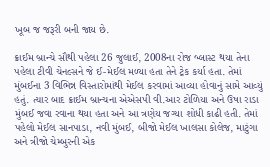ખૂબ જ જરૂરી બની જાય છે.

ક્રાઈમ બ્રાન્ચે સૌથી પહેલા 26 જુલાઈ, 2008ના રોજ બ્લાસ્ટ થયા તેના પહેલા ટીવી ચેનલ્સને જે ઈ-મેઈલ મળ્યા હતા તેને ટ્રેક કર્યા હતા. તેમાં મુંબઈના 3 વિભિન્ન વિસ્તારોમાંથી મેઈલ કરવામાં આવ્યા હોવાનું સામે આવ્યું હતું. ત્યાર બાદ ક્રાઈમ બ્રાન્ચના એએસપી વી.આર ટોળિયા અને ઉષા રાડા મુંબઈ જવા રવાના થયા હતા અને આ ત્રણેય જગ્યા શોધી કાઢી હતી. તેમાં પહેલો મેઈલ સાનપાડા, નવી મુંબઈ, બીજો મેઈલ ખાલસા કોલેજ, માટુંગા અને ત્રીજો ચેમ્બુરની એક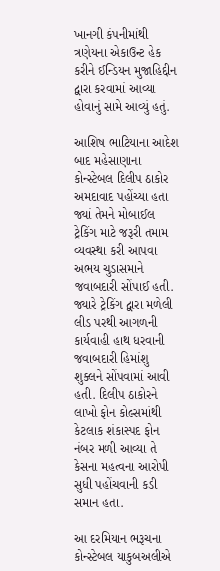ખાનગી કંપનીમાંથી ત્રણેયના એકાઉન્ટ હેક કરીને ઈન્ડિયન મુજાહિદ્દીન દ્વારા કરવામાં આવ્યા હોવાનું સામે આવ્યું હતું.

આશિષ ભાટિયાના આદેશ બાદ મહેસાણાના કોન્સ્ટેબલ દિલીપ ઠાકોર અમદાવાદ પહોંચ્યા હતા જ્યાં તેમને મોબાઈલ ટ્રેકિંગ માટે જરૂરી તમામ વ્યવસ્થા કરી આપવા અભય ચુડાસમાને જવાબદારી સોંપાઈ હતી. જ્યારે ટ્રેકિંગ દ્વારા મળેલી લીડ પરથી આગળની કાર્યવાહી હાથ ધરવાની જવાબદારી હિમાંશુ શુક્લને સોંપવામાં આવી હતી. દિલીપ ઠાકોરને લાખો ફોન કોલ્સમાંથી કેટલાક શંકાસ્પદ ફોન નંબર મળી આવ્યા તે કેસના મહત્વના આરોપી સુધી પહોંચવાની કડી સમાન હતા.

આ દરમિયાન ભરૂચના કોન્સ્ટેબલ યાકુબઅલીએ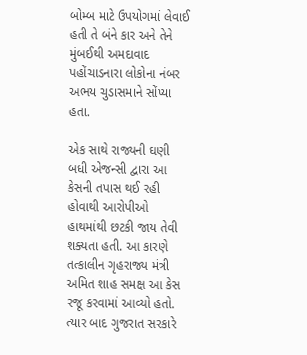બોમ્બ માટે ઉપયોગમાં લેવાઈ હતી તે બંને કાર અને તેને મુંબઈથી અમદાવાદ પહોંચાડનારા લોકોના નંબર અભય ચુડાસમાને સોંપ્યા હતા.

એક સાથે રાજ્યની ઘણી બધી એજન્સી દ્વારા આ કેસની તપાસ થઈ રહી હોવાથી આરોપીઓ હાથમાંથી છટકી જાય તેવી શક્યતા હતી. આ કારણે તત્કાલીન ગૃહરાજ્ય મંત્રી અમિત શાહ સમક્ષ આ કેસ રજૂ કરવામાં આવ્યો હતો. ત્યાર બાદ ગુજરાત સરકારે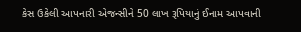કેસ ઉકેલી આપનારી એજન્સીને 50 લાખ રૂપિયાનું ઈનામ આપવાની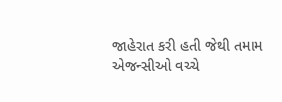જાહેરાત કરી હતી જેથી તમામ એજન્સીઓ વચ્ચે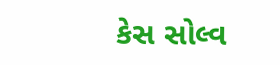કેસ સોલ્વ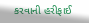કરવાની હરીફાઈ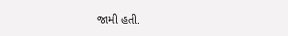જામી હતી.